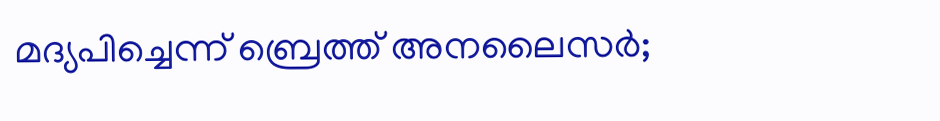മദ്യപിച്ചെന്ന് ബ്രെത്ത് അനലൈസര്‍;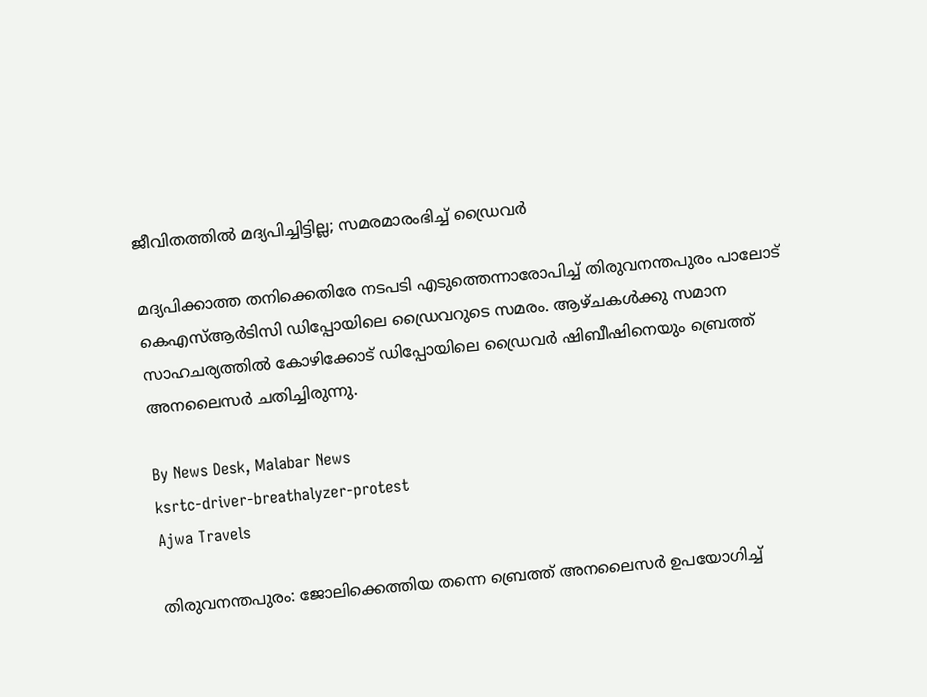ജീവിതത്തിൽ മദ്യപിച്ചിട്ടില്ല; സമരമാരംഭിച്ച് ഡ്രൈവർ

മദ്യപിക്കാത്ത തനിക്കെതിരേ നടപടി എടുത്തെന്നാരോപിച്ച് തിരുവനന്തപുരം പാലോട് കെഎസ്‌ആർടിസി ഡിപ്പോയിലെ ഡ്രൈവറുടെ സമരം. ആഴ്‌ചകള്‍ക്കു സമാന സാഹചര്യത്തിൽ കോഴിക്കോട് ഡിപ്പോയിലെ ഡ്രൈവര്‍ ഷിബീഷിനെയും ബ്രെത്ത് അനലൈസര്‍ ചതിച്ചിരുന്നു.

By News Desk, Malabar News
ksrtc-driver-breathalyzer-protest
Ajwa Travels

തിരുവനന്തപുരം: ജോലിക്കെത്തിയ തന്നെ ബ്രെത്ത് അനലൈസര്‍ ഉപയോഗിച്ച്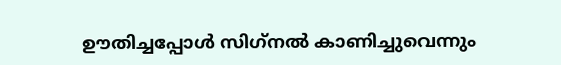ഊതിച്ചപ്പോള്‍ സിഗ്‌നൽ കാണിച്ചുവെന്നും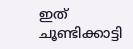ഇത് ചൂണ്ടിക്കാട്ടി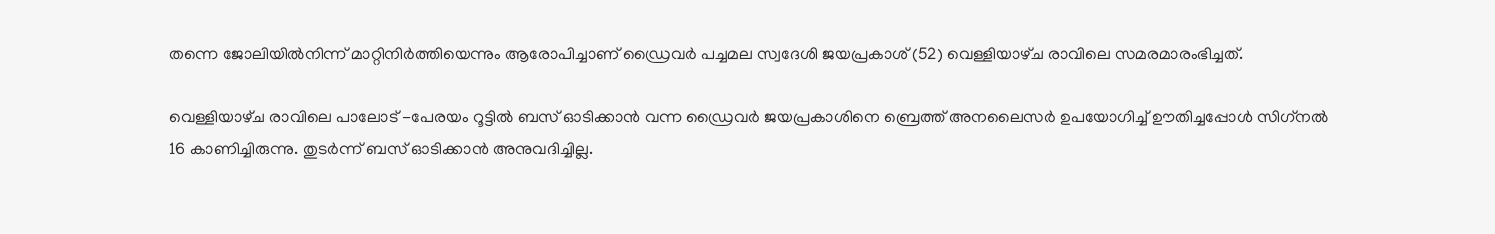തന്നെ ജോലിയിൽനിന്ന് മാറ്റിനിർത്തിയെന്നും ആരോപിച്ചാണ് ഡ്രൈവർ പച്ചമല സ്വദേശി ജയപ്രകാശ് (52) വെള്ളിയാഴ്‌ച രാവിലെ സമരമാരംഭിച്ചത്.

വെള്ളിയാഴ്‌ച രാവിലെ പാലോട് -പേരയം റൂട്ടില്‍ ബസ് ഓടിക്കാന്‍ വന്ന ഡ്രൈവര്‍ ജയപ്രകാശിനെ ബ്രെത്ത് അനലൈസര്‍ ഉപയോഗിച്ച് ഊതിച്ചപ്പോള്‍ സിഗ്‌നല്‍ 16 കാണിച്ചിരുന്നു. തുടര്‍ന്ന് ബസ് ഓടിക്കാന്‍ അനുവദിച്ചില്ല.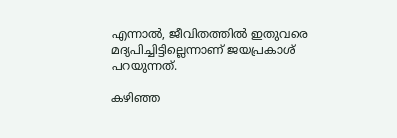എന്നാല്‍, ജീവിതത്തില്‍ ഇതുവരെ മദ്യപിച്ചിട്ടില്ലെന്നാണ് ജയപ്രകാശ് പറയുന്നത്.

കഴിഞ്ഞ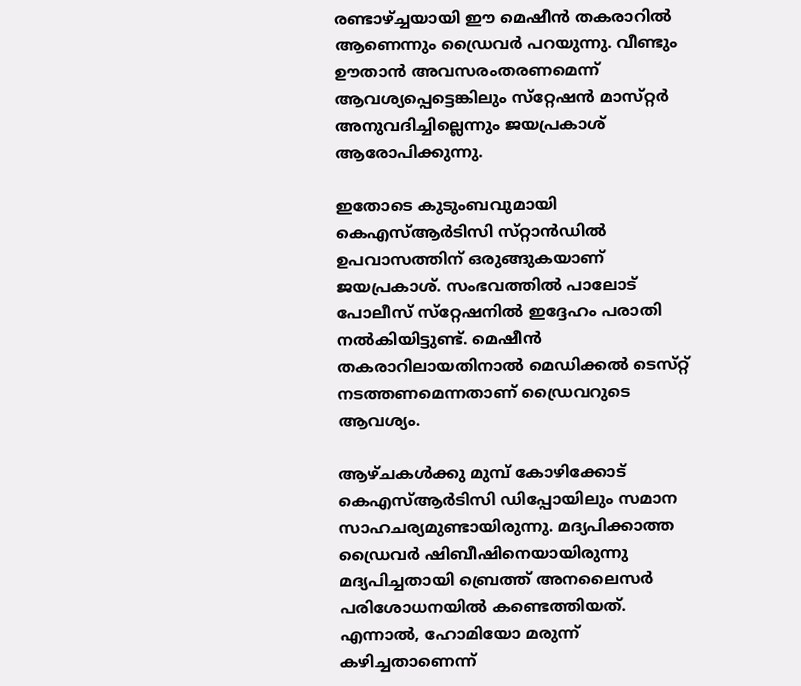രണ്ടാഴ്ച്ചയായി ഈ മെഷീന്‍ തകരാറില്‍ ആണെന്നും ഡ്രൈവര്‍ പറയുന്നു. വീണ്ടും ഊതാൻ അവസരംതരണമെന്ന് ആവശ്യപ്പെട്ടെങ്കിലും സ്‌റ്റേഷന്‍ മാസ്‌റ്റർ അനുവദിച്ചില്ലെന്നും ജയപ്രകാശ് ആരോപിക്കുന്നു.

ഇതോടെ കുടുംബവുമായി കെഎസ്‌ആർടിസി സ്‌റ്റാന്‍ഡില്‍ ഉപവാസത്തിന് ഒരുങ്ങുകയാണ് ജയപ്രകാശ്. സംഭവത്തില്‍ പാലോട് പോലീസ് സ്‌റ്റേഷനില്‍ ഇദ്ദേഹം പരാതി നല്‍കിയിട്ടുണ്ട്. മെഷീന്‍ തകരാറിലായതിനാല്‍ മെഡിക്കല്‍ ടെസ്‌റ്റ് നടത്തണമെന്നതാണ് ഡ്രൈവറുടെ ആവശ്യം.

ആഴ്‌ചകള്‍ക്കു മുമ്പ് കോഴിക്കോട് കെഎസ്‌ആർടിസി ഡിപ്പോയിലും സമാന സാഹചര്യമുണ്ടായിരുന്നു. മദ്യപിക്കാത്ത ഡ്രൈവര്‍ ഷിബീഷിനെയായിരുന്നു മദ്യപിച്ചതായി ബ്രെത്ത് അനലൈസര്‍ പരിശോധനയില്‍ കണ്ടെത്തിയത്. എന്നാല്‍, ഹോമിയോ മരുന്ന് കഴിച്ചതാണെന്ന്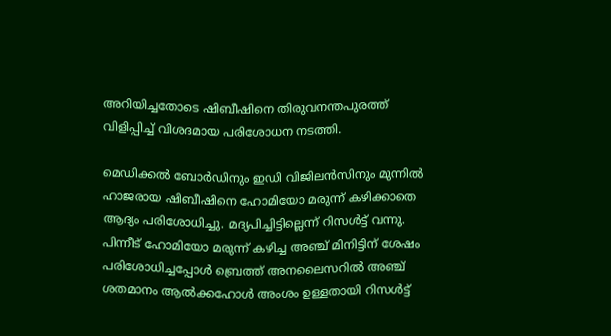അറിയിച്ചതോടെ ഷിബീഷിനെ തിരുവനന്തപുരത്ത് വിളിപ്പിച്ച് വിശദമായ പരിശോധന നടത്തി.

മെഡിക്കല്‍ ബോര്‍ഡിനും ഇഡി വിജിലന്‍സിനും മുന്നില്‍ ഹാജരായ ഷിബീഷിനെ ഹോമിയോ മരുന്ന് കഴിക്കാതെ ആദ്യം പരിശോധിച്ചു. മദ്യപിച്ചിട്ടില്ലെന്ന് റിസള്‍ട്ട് വന്നു. പിന്നീട് ഹോമിയോ മരുന്ന് കഴിച്ച അഞ്ച് മിനിട്ടിന് ശേഷം പരിശോധിച്ചപ്പോള്‍ ബ്രെത്ത് അനലൈസറില്‍ അഞ്ച് ശതമാനം ആല്‍ക്കഹോള്‍ അംശം ഉള്ളതായി റിസള്‍ട്ട്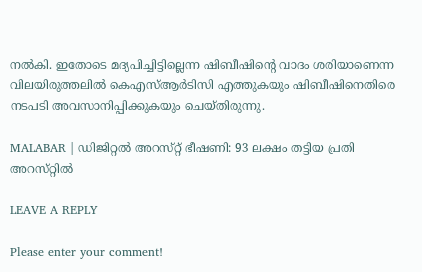നല്‍കി. ഇതോടെ മദ്യപിച്ചിട്ടില്ലെന്ന ഷിബീഷിന്റെ വാദം ശരിയാണെന്ന വിലയിരുത്തലില്‍ കെഎസ്‌ആർടിസി എത്തുകയും ഷിബീഷിനെതിരെ നടപടി അവസാനിപ്പിക്കുകയും ചെയ്‌തിരുന്നു.

MALABAR | ഡിജിറ്റല്‍ അറസ്‌റ്റ്‌ ഭീഷണി: 93 ലക്ഷം തട്ടിയ പ്രതി അറസ്‌റ്റിൽ

LEAVE A REPLY

Please enter your comment!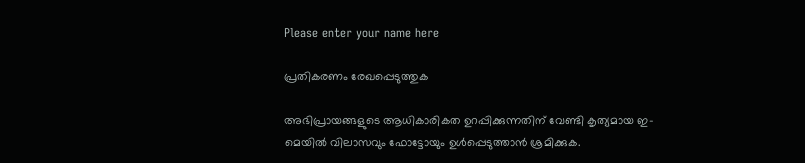Please enter your name here

പ്രതികരണം രേഖപ്പെടുത്തുക

അഭിപ്രായങ്ങളുടെ ആധികാരികത ഉറപ്പിക്കുന്നതിന് വേണ്ടി കൃത്യമായ ഇ-മെയിൽ വിലാസവും ഫോട്ടോയും ഉൾപ്പെടുത്താൻ ശ്രമിക്കുക.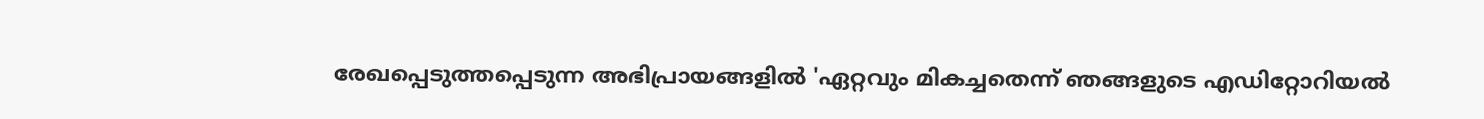രേഖപ്പെടുത്തപ്പെടുന്ന അഭിപ്രായങ്ങളിൽ 'ഏറ്റവും മികച്ചതെന്ന് ഞങ്ങളുടെ എഡിറ്റോറിയൽ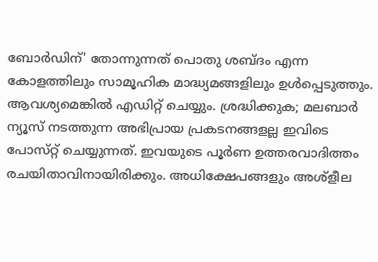ബോർഡിന്' തോന്നുന്നത് പൊതു ശബ്‌ദം എന്ന കോളത്തിലും സാമൂഹിക മാദ്ധ്യമങ്ങളിലും ഉൾപ്പെടുത്തും. ആവശ്യമെങ്കിൽ എഡിറ്റ് ചെയ്യും. ശ്രദ്ധിക്കുക; മലബാർ ന്യൂസ് നടത്തുന്ന അഭിപ്രായ പ്രകടനങ്ങളല്ല ഇവിടെ പോസ്‌റ്റ് ചെയ്യുന്നത്. ഇവയുടെ പൂർണ ഉത്തരവാദിത്തം രചയിതാവിനായിരിക്കും. അധിക്ഷേപങ്ങളും അശ്‌ളീല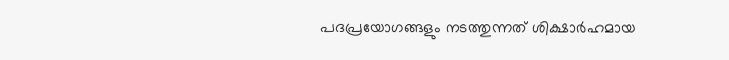പദപ്രയോഗങ്ങളും നടത്തുന്നത് ശിക്ഷാർഹമായ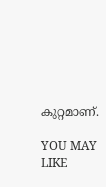കുറ്റമാണ്.

YOU MAY LIKE